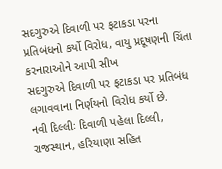સદગુરુએ દિવાળી પર ફટાકડા પરના પ્રતિબંધનો કર્યો વિરોધ, વાયુ પ્રદૂષણની ચિંતા કરનારાઓને આપી સીખ
સદગુરુએ દિવાળી પર ફટાકડા પર પ્રતિબંધ લગાવવાના નિર્ણયનો વિરોધ કર્યો છે.
નવી દિલ્લીઃ દિવાળી પહેલા દિલ્લી, રાજસ્થાન, હરિયાણા સહિત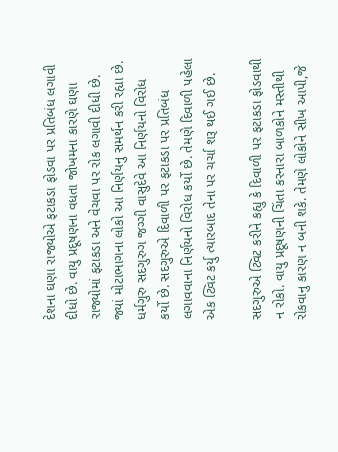દેશના ઘણા રાજ્યોએ ફટાકડા ફોડવા પર પ્રતિબંધ લગાવી દીધો છે. વાયુ પ્રદૂષણના વધતા જોખમના કારણે ઘણા રાજ્યોમાં ફટાકડા અને વેચવા પર રોક લગાવી દીધી છે. જ્યાં મોટાભાગના લોકો આ નિર્ણયનુ સમર્થન કરી રહ્યા છે. ધર્મગુરુ સદગુરુગ જગ્ગી વાસુદેવે આ નિર્ણયનો વિરોધ કર્યો છે. સદગુરુએ દિવાળી પર ફટાકડા પર પ્રતિબંધ લગાવવાના નિર્ણયનો વિરોધ કર્યો છે. તેમણે દિવાળી પહેલા એક ટ્વિટ કર્યુ ત્યારબાદ તેના પર ચર્ચા શરૂ થઈ ગઈ છે.

સદગુરુએ ટ્વિટ કરીને કહ્યુ કે દિવાળી પર ફટાકડા ફોડવાથી ન રોકો. વાયુ પ્રદૂષણની ચિંતા કરનારા બાળકોને મસ્તીથી રોકવાનુ કારણ ન બની શકે. તેમણે લોકોને સીખ આપી,જે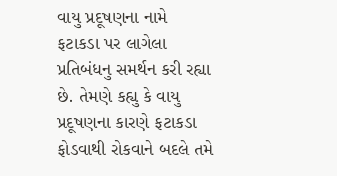વાયુ પ્રદૂષણના નામે ફટાકડા પર લાગેલા પ્રતિબંધનુ સમર્થન કરી રહ્યા છે. તેમણે કહ્યુ કે વાયુ પ્રદૂષણના કારણે ફટાકડા ફોડવાથી રોકવાને બદલે તમે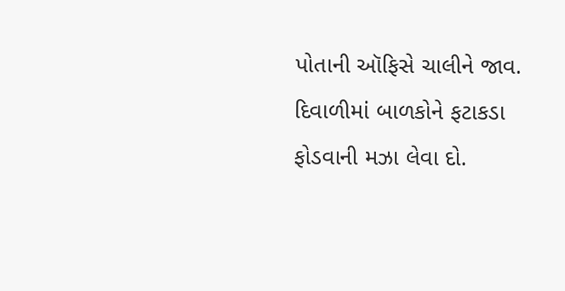પોતાની ઑફિસે ચાલીને જાવ. દિવાળીમાં બાળકોને ફટાકડા ફોડવાની મઝા લેવા દો.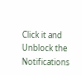Click it and Unblock the Notifications